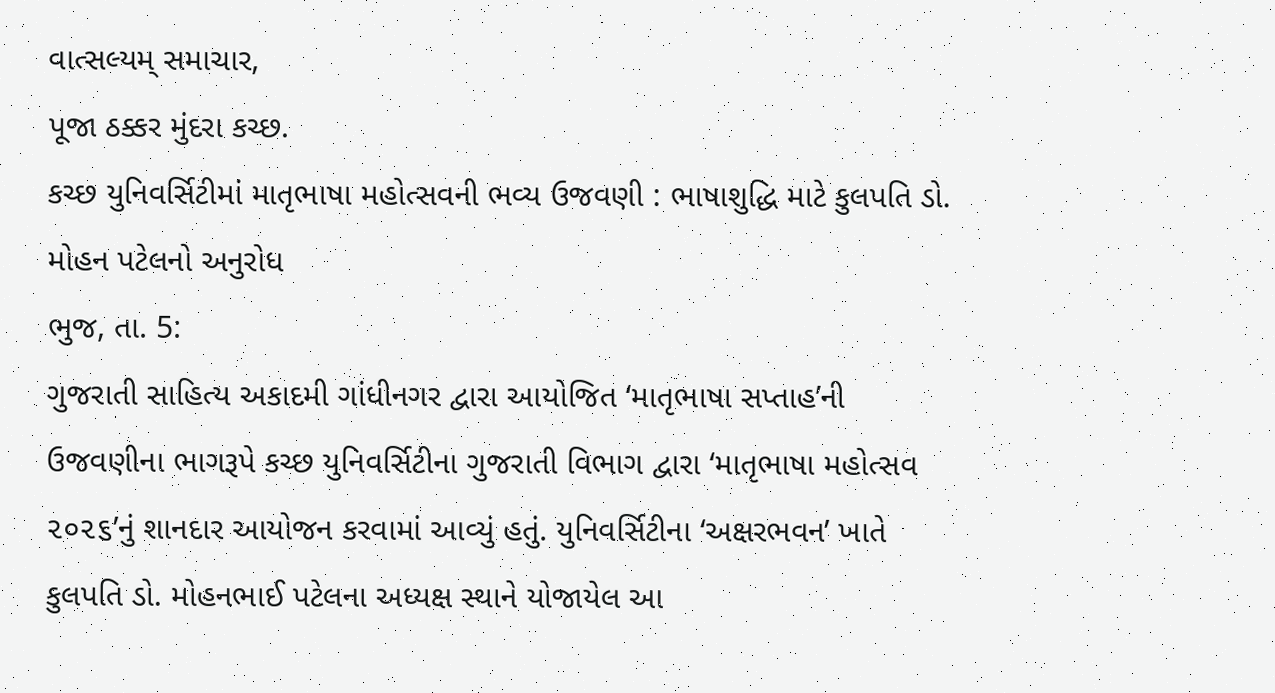વાત્સલ્યમ્ સમાચાર,
પૂજા ઠક્કર મુંદરા કચ્છ.
કચ્છ યુનિવર્સિટીમાં માતૃભાષા મહોત્સવની ભવ્ય ઉજવણી : ભાષાશુદ્ધિ માટે કુલપતિ ડો. મોહન પટેલનો અનુરોધ
ભુજ, તા. 5:
ગુજરાતી સાહિત્ય અકાદમી ગાંધીનગર દ્વારા આયોજિત ‘માતૃભાષા સપ્તાહ’ની ઉજવણીના ભાગરૂપે કચ્છ યુનિવર્સિટીના ગુજરાતી વિભાગ દ્વારા ‘માતૃભાષા મહોત્સવ ૨૦૨૬’નું શાનદાર આયોજન કરવામાં આવ્યું હતું. યુનિવર્સિટીના ‘અક્ષરભવન’ ખાતે કુલપતિ ડો. મોહનભાઈ પટેલના અધ્યક્ષ સ્થાને યોજાયેલ આ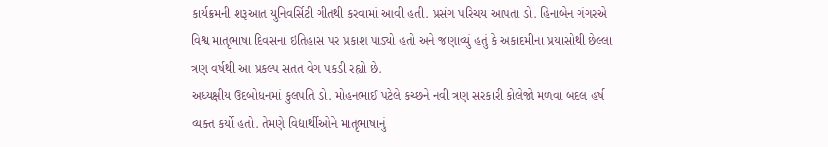કાર્યક્રમની શરૂઆત યુનિવર્સિટી ગીતથી કરવામાં આવી હતી. પ્રસંગ પરિચય આપતા ડો. હિનાબેન ગંગરએ વિશ્વ માતૃભાષા દિવસના ઇતિહાસ પર પ્રકાશ પાડ્યો હતો અને જણાવ્યું હતું કે અકાદમીના પ્રયાસોથી છેલ્લા ત્રણ વર્ષથી આ પ્રકલ્પ સતત વેગ પકડી રહ્યો છે.
અધ્યક્ષીય ઉદબોધનમાં કુલપતિ ડો. મોહનભાઈ પટેલે કચ્છને નવી ત્રણ સરકારી કોલેજો મળવા બદલ હર્ષ વ્યક્ત કર્યો હતો. તેમણે વિદ્યાર્થીઓને માતૃભાષાનું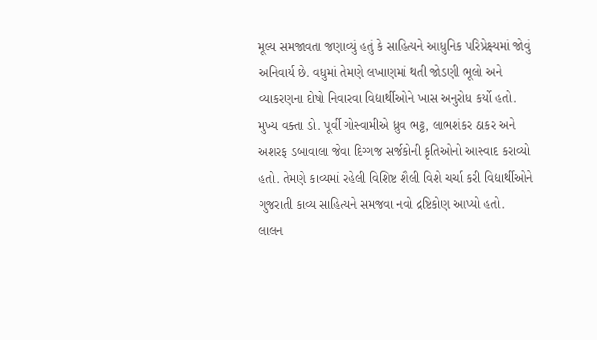મૂલ્ય સમજાવતા જણાવ્યું હતું કે સાહિત્યને આધુનિક પરિપ્રેક્ષ્યમાં જોવું અનિવાર્ય છે. વધુમાં તેમણે લખાણમાં થતી જોડણી ભૂલો અને વ્યાકરણના દોષો નિવારવા વિદ્યાર્થીઓને ખાસ અનુરોધ કર્યો હતો.
મુખ્ય વક્તા ડો. પૂર્વી ગોસ્વામીએ ધ્રુવ ભટ્ટ, લાભશંકર ઠાકર અને અશરફ ડબાવાલા જેવા દિગ્ગજ સર્જકોની કૃતિઓનો આસ્વાદ કરાવ્યો હતો. તેમણે કાવ્યમાં રહેલી વિશિષ્ટ શૈલી વિશે ચર્ચા કરી વિદ્યાર્થીઓને ગુજરાતી કાવ્ય સાહિત્યને સમજવા નવો દ્રષ્ટિકોણ આપ્યો હતો.
લાલન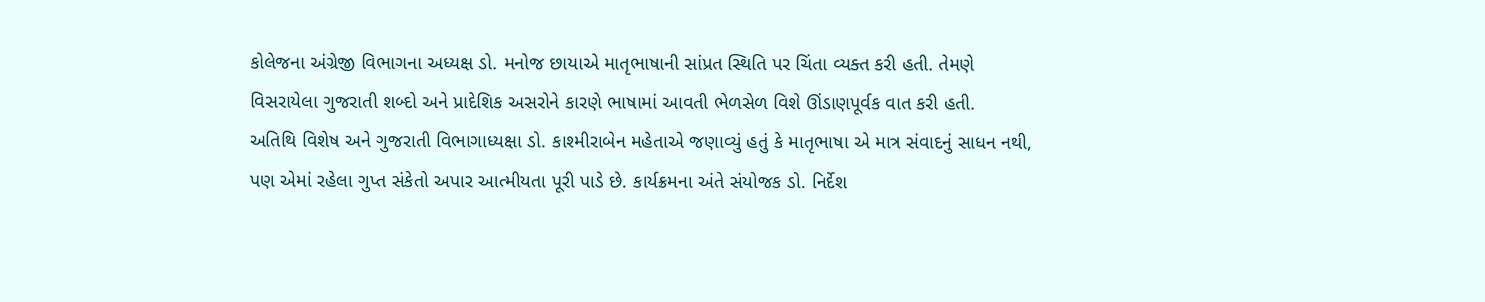કોલેજના અંગ્રેજી વિભાગના અધ્યક્ષ ડો. મનોજ છાયાએ માતૃભાષાની સાંપ્રત સ્થિતિ પર ચિંતા વ્યક્ત કરી હતી. તેમણે વિસરાયેલા ગુજરાતી શબ્દો અને પ્રાદેશિક અસરોને કારણે ભાષામાં આવતી ભેળસેળ વિશે ઊંડાણપૂર્વક વાત કરી હતી.
અતિથિ વિશેષ અને ગુજરાતી વિભાગાધ્યક્ષા ડો. કાશ્મીરાબેન મહેતાએ જણાવ્યું હતું કે માતૃભાષા એ માત્ર સંવાદનું સાધન નથી, પણ એમાં રહેલા ગુપ્ત સંકેતો અપાર આત્મીયતા પૂરી પાડે છે. કાર્યક્રમના અંતે સંયોજક ડો. નિર્દેશ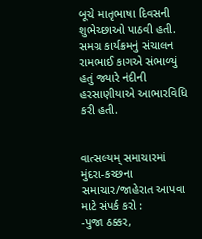બૂચે માતૃભાષા દિવસની શુભેચ્છાઓ પાઠવી હતી.
સમગ્ર કાર્યક્રમનું સંચાલન રામભાઈ કાગએ સંભાળ્યું હતું જ્યારે નંદીની હરસાણીયાએ આભારવિધિ કરી હતી.


વાત્સલ્યમ્ સમાચારમાં મુંદરા-કચ્છના સમાચાર/જાહેરાત આપવા માટે સંપર્ક કરો :
-પુજા ઠક્કર,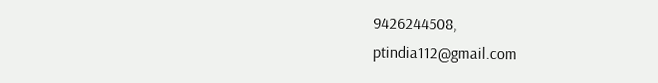9426244508,
ptindia112@gmail.com